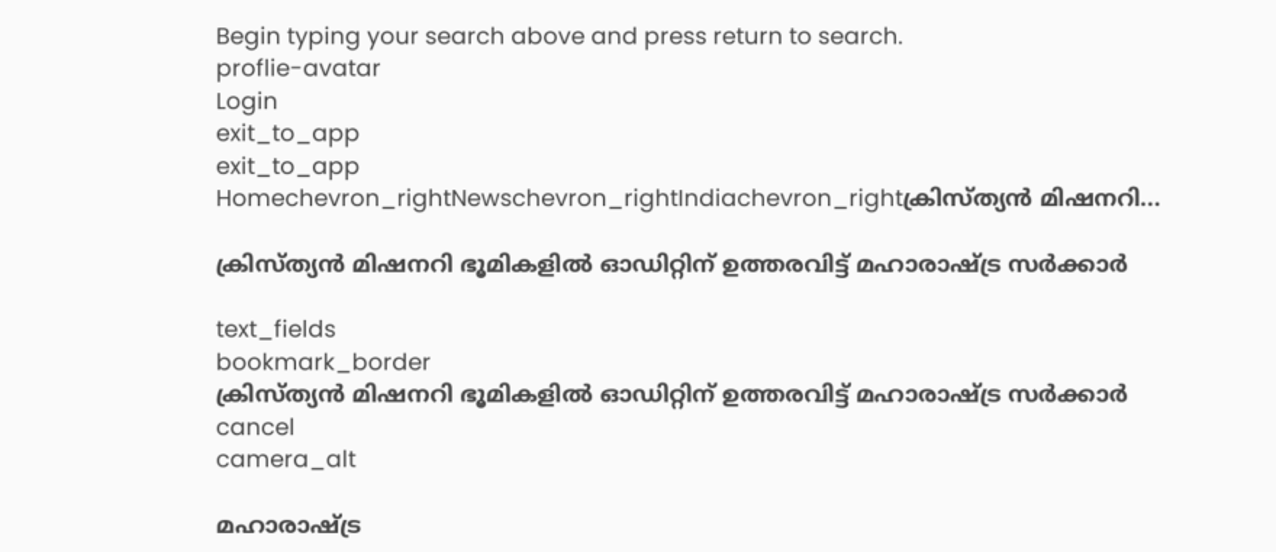Begin typing your search above and press return to search.
proflie-avatar
Login
exit_to_app
exit_to_app
Homechevron_rightNewschevron_rightIndiachevron_rightക്രിസ്ത്യൻ മിഷനറി...

ക്രിസ്ത്യൻ മിഷനറി ഭൂമികളിൽ ഓഡിറ്റിന് ഉത്തരവിട്ട് മഹാരാഷ്ട്ര സർക്കാർ

text_fields
bookmark_border
ക്രിസ്ത്യൻ മിഷനറി ഭൂമികളിൽ ഓഡിറ്റിന് ഉത്തരവിട്ട് മഹാരാഷ്ട്ര സർക്കാർ
cancel
camera_alt

മഹാരാഷ്ട്ര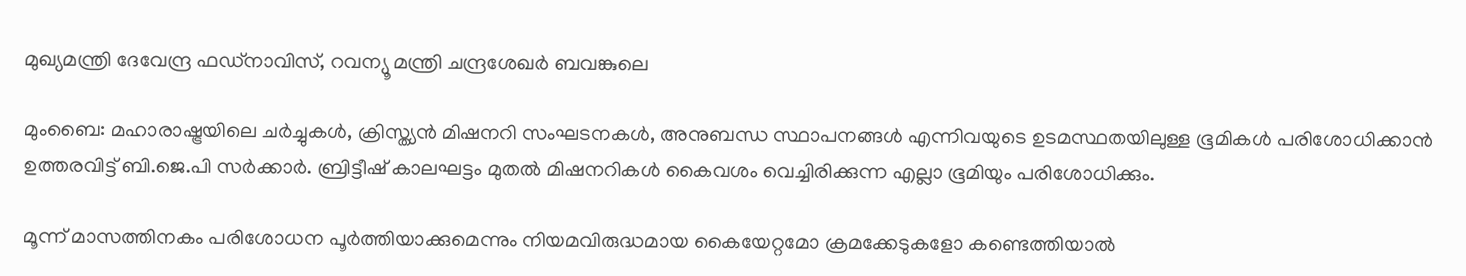മുഖ്യമന്ത്രി ദേവേന്ദ്ര ഫഡ്നാവിസ്, റവന്യൂ മന്ത്രി ചന്ദ്രശേഖര്‍ ബവങ്കുലെ

മുംബൈ: മഹാരാഷ്ട്രയിലെ ചർച്ചുകൾ, ക്രിസ്ത്യൻ മിഷനറി സംഘടനകൾ, അനുബന്ധ സ്ഥാപനങ്ങൾ എന്നിവയുടെ ഉടമസ്ഥതയിലുള്ള ഭൂമികൾ പരിശോധിക്കാന്‍ ഉത്തരവിട്ട് ബി.ജെ.പി സര്‍ക്കാര്‍. ബ്രിട്ടീഷ് കാലഘട്ടം മുതല്‍ മിഷനറികള്‍ കൈവശം വെച്ചിരിക്കുന്ന എല്ലാ ഭൂമിയും പരിശോധിക്കും.

മൂന്ന് മാസത്തിനകം പരിശോധന പൂര്‍ത്തിയാക്കുമെന്നും നിയമവിരുദ്ധമായ കൈയേറ്റമോ ക്രമക്കേടുകളോ കണ്ടെത്തിയാല്‍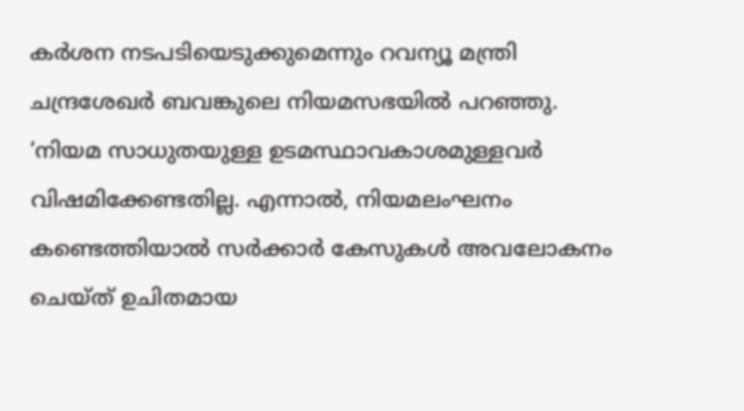കര്‍ശന നടപടിയെടുക്കുമെന്നും റവന്യൂ മന്ത്രി ചന്ദ്രശേഖര്‍ ബവങ്കുലെ നിയമസഭയില്‍ പറഞ്ഞു. ‘നിയമ സാധുതയുള്ള ഉടമസ്ഥാവകാശമുള്ളവര്‍ വിഷമിക്കേണ്ടതില്ല. എന്നാല്‍, നിയമലംഘനം കണ്ടെത്തിയാല്‍ സര്‍ക്കാര്‍ കേസുകള്‍ അവലോകനം ചെയ്ത് ഉചിതമായ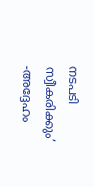നടപടി സ്വീകരിക്കും’ -അദ്ദേഹം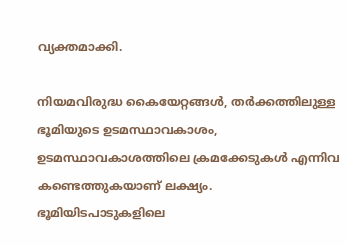വ്യക്തമാക്കി.

നിയമവിരുദ്ധ കൈയേറ്റങ്ങള്‍, തര്‍ക്കത്തിലുള്ള ഭൂമിയുടെ ഉടമസ്ഥാവകാശം, ഉടമസ്ഥാവകാശത്തിലെ ക്രമക്കേടുകള്‍ എന്നിവ കണ്ടെത്തുകയാണ് ലക്ഷ്യം. ഭൂമിയിടപാടുകളിലെ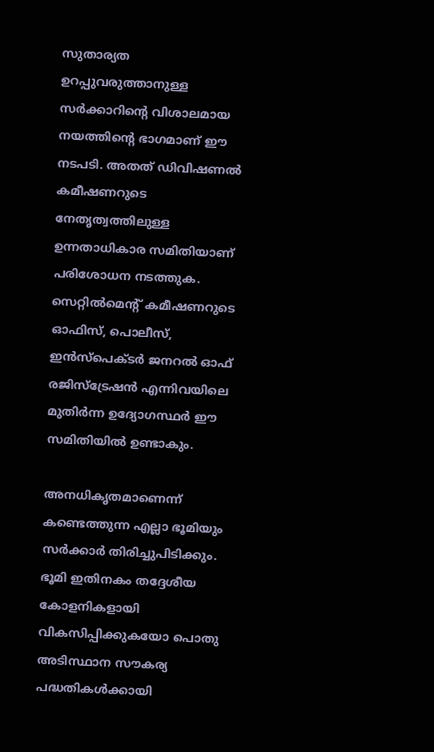സുതാര്യത ഉറപ്പുവരുത്താനുള്ള സര്‍ക്കാറിന്റെ വിശാലമായ നയത്തിന്റെ ഭാഗമാണ് ഈ നടപടി. അതത് ഡിവിഷണല്‍ കമീഷണറുടെ നേതൃത്വത്തിലുള്ള ഉന്നതാധികാര സമിതിയാണ് പരിശോധന നടത്തുക. സെറ്റിൽമെന്റ് കമീഷണറുടെ ഓഫിസ്, പൊലീസ്, ഇൻസ്പെക്ടർ ജനറൽ ഓഫ് രജിസ്ട്രേഷൻ എന്നിവയിലെ മുതിർന്ന ഉദ്യോഗസ്ഥർ ഈ സമിതിയിൽ ഉണ്ടാകും.

അനധികൃതമാണെന്ന് കണ്ടെത്തുന്ന എല്ലാ ഭൂമിയും സര്‍ക്കാര്‍ തിരിച്ചുപിടിക്കും. ഭൂമി ഇതിനകം തദ്ദേശീയ കോളനികളായി വികസിപ്പിക്കുകയോ പൊതു അടിസ്ഥാന സൗകര്യ പദ്ധതികൾക്കായി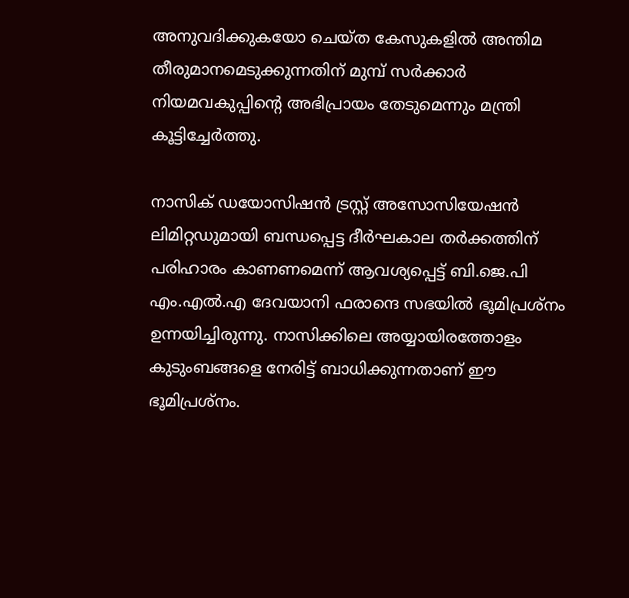അനുവദിക്കുകയോ ചെയ്ത കേസുകളിൽ അന്തിമ തീരുമാനമെടുക്കുന്നതിന് മുമ്പ് സർക്കാർ നിയമവകുപ്പിന്റെ അഭിപ്രായം തേടുമെന്നും മന്ത്രി കൂട്ടിച്ചേർത്തു.

നാസിക് ഡയോസിഷൻ ട്രസ്റ്റ് അസോസിയേഷൻ ലിമിറ്റഡുമായി ബന്ധപ്പെട്ട ദീർഘകാല തർക്കത്തിന് പരിഹാരം കാണണമെന്ന് ആവശ്യപ്പെട്ട് ബി.ജെ.പി എം.എൽ.എ ദേവയാനി ഫരാന്ദെ സഭയിൽ ഭൂമിപ്രശ്നം ഉന്നയിച്ചിരുന്നു. നാസിക്കിലെ അയ്യായിരത്തോളം കുടുംബങ്ങളെ നേരിട്ട് ബാധിക്കുന്നതാണ് ഈ ഭൂമിപ്രശ്നം.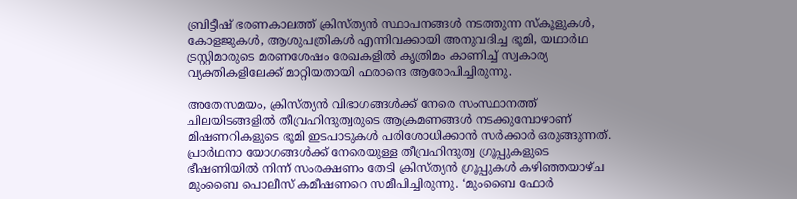ബ്രിട്ടീഷ് ഭരണകാലത്ത് ക്രിസ്ത്യൻ സ്ഥാപനങ്ങൾ നടത്തുന്ന സ്കൂളുകൾ, കോളജുകൾ, ആശുപത്രികൾ എന്നിവക്കായി അനുവദിച്ച ഭൂമി, യഥാർഥ ട്രസ്റ്റിമാരുടെ മരണശേഷം രേഖകളിൽ കൃത്രിമം കാണിച്ച് സ്വകാര്യ വ്യക്തികളിലേക്ക് മാറ്റിയതായി ഫരാന്ദെ ആരോപിച്ചിരുന്നു.

അതേസമയം, ക്രിസ്ത്യന്‍ വിഭാഗങ്ങള്‍ക്ക് നേരെ സംസ്ഥാനത്ത് ചിലയിടങ്ങളില്‍ തീവ്രഹിന്ദുത്വരുടെ ആക്രമണങ്ങള്‍ നടക്കുമ്പോഴാണ് മിഷണറികളുടെ ഭൂമി ഇടപാടുകള്‍ പരിശോധിക്കാന്‍ സര്‍ക്കാര്‍ ഒരുങ്ങുന്നത്. പ്രാർഥനാ യോഗങ്ങള്‍ക്ക് നേരെയുള്ള തീവ്രഹിന്ദുത്വ ഗ്രൂപ്പുകളുടെ ഭീഷണിയില്‍ നിന്ന് സംരക്ഷണം തേടി ക്രിസ്ത്യന്‍ ഗ്രൂപ്പുകള്‍ കഴിഞ്ഞയാഴ്ച മുംബൈ പൊലീസ് കമീഷണറെ സമീപിച്ചിരുന്നു. ‘മുംബൈ ഫോർ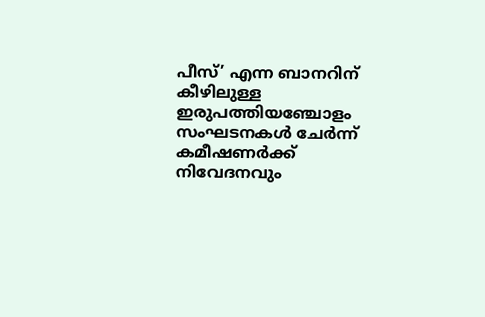പീസ്’ എന്ന ബാനറിന് കീഴിലുള്ള ഇരുപത്തിയഞ്ചോളം സംഘടനകൾ ചേർന്ന് കമീഷണർക്ക് നിവേദനവും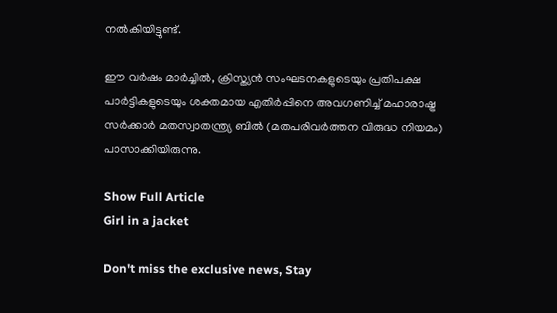നൽകിയിട്ടുണ്ട്.

ഈ വർഷം മാർച്ചിൽ, ക്രിസ്ത്യൻ സംഘടനകളുടെയും പ്രതിപക്ഷ പാർട്ടികളുടെയും ശക്തമായ എതിർപ്പിനെ അവഗണിച്ച് മഹാരാഷ്ട്ര സർക്കാർ മതസ്വാതന്ത്ര്യ ബിൽ (മതപരിവർത്തന വിരുദ്ധ നിയമം) പാസാക്കിയിരുന്നു.

Show Full Article
Girl in a jacket

Don't miss the exclusive news, Stay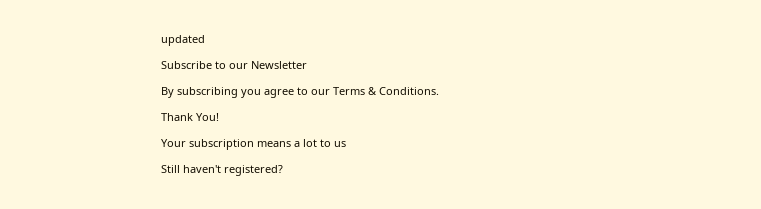updated

Subscribe to our Newsletter

By subscribing you agree to our Terms & Conditions.

Thank You!

Your subscription means a lot to us

Still haven't registered?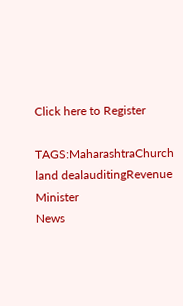Click here to Register

TAGS:MaharashtraChurch land dealauditingRevenue Minister
News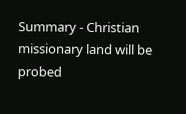Summary - Christian missionary land will be probed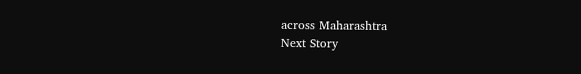across Maharashtra
Next Story